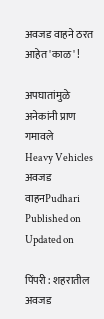अवजड वाहने ठरत आहेत 'काळ' !

अपघातांमुळे अनेकांनी प्राण गमावले
Heavy Vehicles
अवजड वाहनPudhari
Published on
Updated on

पिंपरी : शहरातील अवजड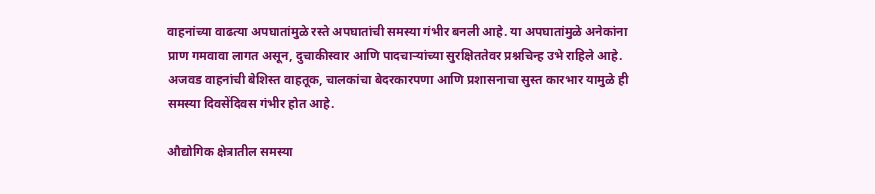वाहनांच्या वाढत्या अपघातांमुळे रस्ते अपघातांची समस्या गंभीर बनली आहे. या अपघातांमुळे अनेकांना प्राण गमवावा लागत असून, दुचाकीस्वार आणि पादचार्‍यांच्या सुरक्षिततेवर प्रश्नचिन्ह उभे राहिले आहे. अजवड वाहनांची बेशिस्त वाहतूक, चालकांचा बेदरकारपणा आणि प्रशासनाचा सुस्त कारभार यामुळे ही समस्या दिवसेंदिवस गंभीर होत आहे.

औद्योगिक क्षेत्रातील समस्या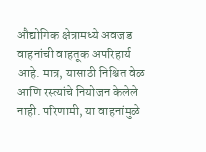औद्योगिक क्षेत्रामध्ये अवजड वाहनांची वाहतूक अपरिहार्य आहे. मात्र, यासाठी निश्चित वेळ आणि रस्त्यांचे नियोजन केलेले नाही. परिणामी, या वाहनांमुळे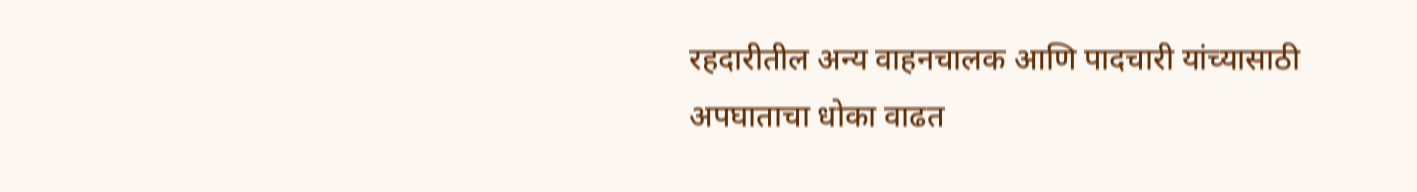रहदारीतील अन्य वाहनचालक आणि पादचारी यांच्यासाठी अपघाताचा धोका वाढत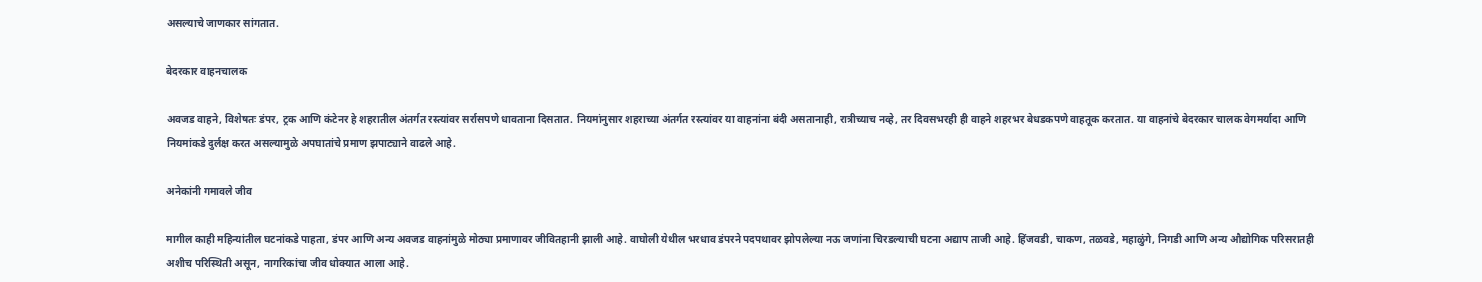असल्याचे जाणकार सांगतात.

बेदरकार वाहनचालक

अवजड वाहने, विशेषतः डंपर, ट्रक आणि कंटेनर हे शहरातील अंतर्गत रस्त्यांवर सर्रासपणे धावताना दिसतात. नियमांनुसार शहराच्या अंतर्गत रस्त्यांवर या वाहनांना बंदी असतानाही, रात्रीच्याच नव्हे, तर दिवसभरही ही वाहने शहरभर बेधडकपणे वाहतूक करतात. या वाहनांचे बेदरकार चालक वेगमर्यादा आणि नियमांकडे दुर्लक्ष करत असल्यामुळे अपघातांचे प्रमाण झपाट्याने वाढले आहे.

अनेकांनी गमावले जीव

मागील काही महिन्यांतील घटनांकडे पाहता, डंपर आणि अन्य अवजड वाहनांमुळे मोठ्या प्रमाणावर जीवितहानी झाली आहे. वाघोली येथील भरधाव डंपरने पदपथावर झोपलेल्या नऊ जणांना चिरडल्याची घटना अद्याप ताजी आहे. हिंजवडी, चाकण, तळवडे, महाळुंगे, निगडी आणि अन्य औद्योगिक परिसरातही अशीच परिस्थिती असून, नागरिकांचा जीव धोक्यात आला आहे.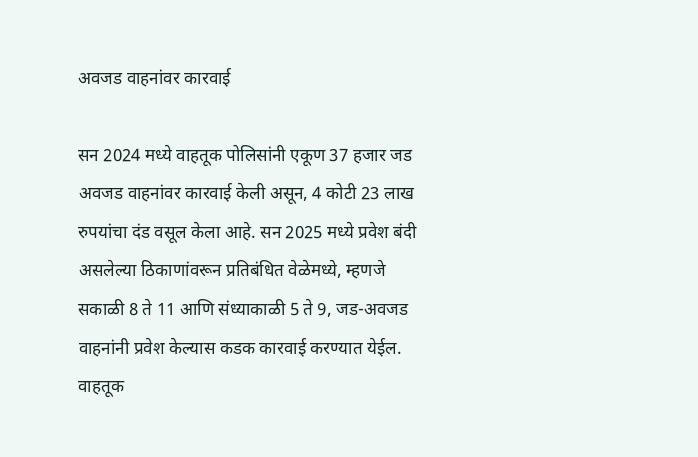अवजड वाहनांवर कारवाई

सन 2024 मध्ये वाहतूक पोलिसांनी एकूण 37 हजार जड अवजड वाहनांवर कारवाई केली असून, 4 कोटी 23 लाख रुपयांचा दंड वसूल केला आहे. सन 2025 मध्ये प्रवेश बंदी असलेल्या ठिकाणांवरून प्रतिबंधित वेळेमध्ये, म्हणजे सकाळी 8 ते 11 आणि संध्याकाळी 5 ते 9, जड-अवजड वाहनांनी प्रवेश केल्यास कडक कारवाई करण्यात येईल. वाहतूक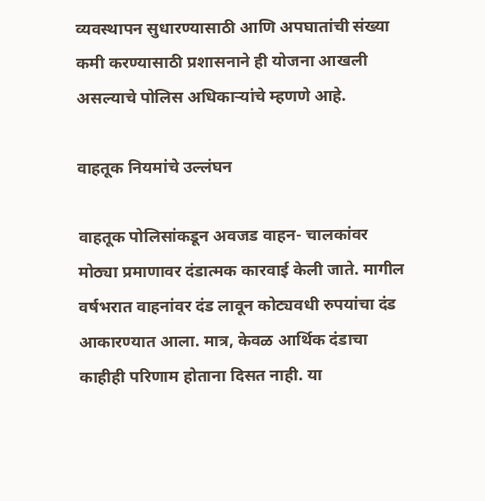व्यवस्थापन सुधारण्यासाठी आणि अपघातांची संख्या कमी करण्यासाठी प्रशासनाने ही योजना आखली असल्याचे पोलिस अधिकार्‍यांचे म्हणणे आहे.

वाहतूक नियमांचे उल्लंघन

वाहतूक पोलिसांकडून अवजड वाहन- चालकांवर मोठ्या प्रमाणावर दंडात्मक कारवाई केली जाते. मागील वर्षभरात वाहनांवर दंड लावून कोट्यवधी रुपयांचा दंड आकारण्यात आला. मात्र, केवळ आर्थिक दंडाचा काहीही परिणाम होताना दिसत नाही. या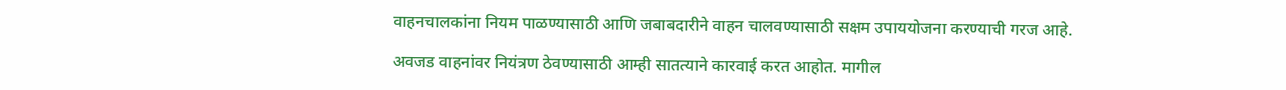वाहनचालकांना नियम पाळण्यासाठी आणि जबाबदारीने वाहन चालवण्यासाठी सक्षम उपाययोजना करण्याची गरज आहे.

अवजड वाहनांवर नियंत्रण ठेवण्यासाठी आम्ही सातत्याने कारवाई करत आहोत. मागील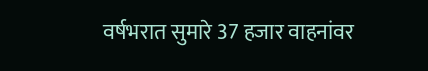वर्षभरात सुमारे 37 हजार वाहनांवर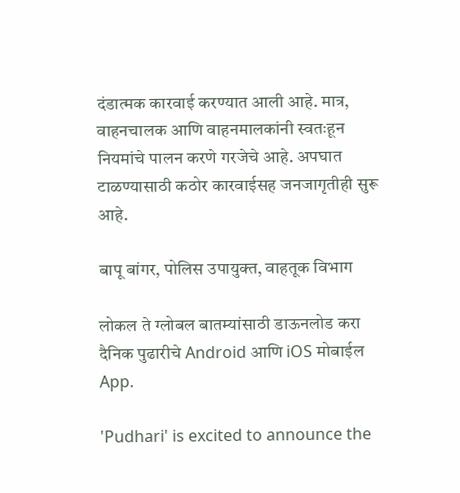दंडात्मक कारवाई करण्यात आली आहे. मात्र, वाहनचालक आणि वाहनमालकांनी स्वतःहून नियमांचे पालन करणे गरजेचे आहे. अपघात टाळण्यासाठी कठोर कारवाईसह जनजागृतीही सुरू आहे.

बापू बांगर, पोलिस उपायुक्त, वाहतूक विभाग

लोकल ते ग्लोबल बातम्यांसाठी डाऊनलोड करा दैनिक पुढारीचे Android आणि iOS मोबाईल App.

'Pudhari' is excited to announce the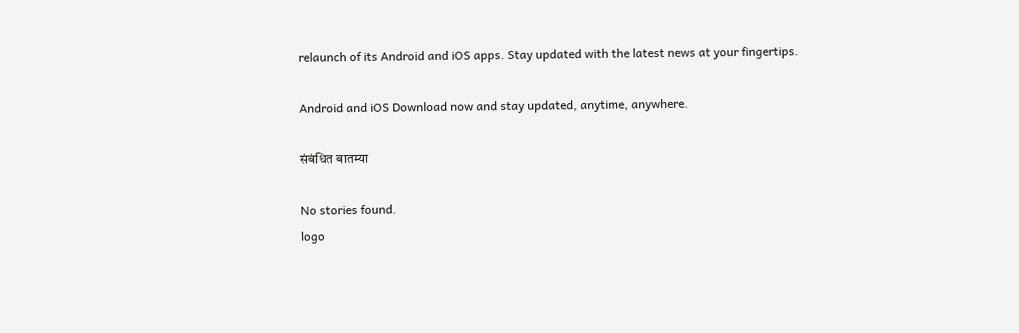relaunch of its Android and iOS apps. Stay updated with the latest news at your fingertips.

Android and iOS Download now and stay updated, anytime, anywhere.

संबंधित बातम्या

No stories found.
logo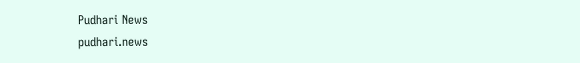Pudhari News
pudhari.news